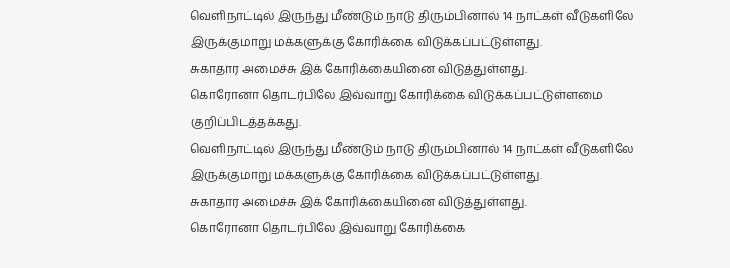வெளிநாட்டில் இருந்து மீண்டும் நாடு திரும்பினால் 14 நாட்கள் வீடுகளிலே இருக்குமாறு மக்களுக்கு கோரிக்கை விடுக்கப்பட்டுள்ளது.
சுகாதார அமைச்சு இக் கோரிக்கையினை விடுத்துள்ளது.
கொரோனா தொடர்பிலே இவ்வாறு கோரிக்கை விடுக்கப்பட்டுள்ளமை குறிப்பிடத்தக்கது.
வெளிநாட்டில் இருந்து மீண்டும் நாடு திரும்பினால் 14 நாட்கள் வீடுகளிலே இருக்குமாறு மக்களுக்கு கோரிக்கை விடுக்கப்பட்டுள்ளது.
சுகாதார அமைச்சு இக் கோரிக்கையினை விடுத்துள்ளது.
கொரோனா தொடர்பிலே இவ்வாறு கோரிக்கை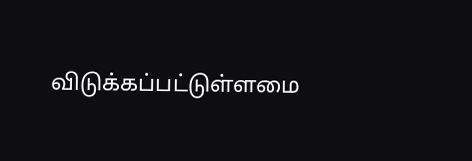விடுக்கப்பட்டுள்ளமை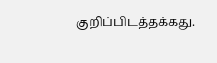குறிப்பிடத்தக்கது.